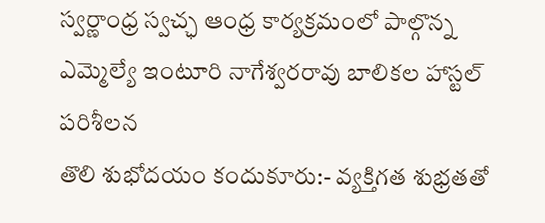స్వర్ణాంధ్ర స్వచ్ఛ ఆంధ్ర కార్యక్రమంలో పాల్గొన్న ఎమ్మెల్యే ఇంటూరి నాగేశ్వరరావు బాలికల హాస్టల్ పరిశీలన
తొలి శుభోదయం కందుకూరు:- వ్యక్తిగత శుభ్రతతో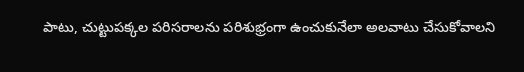పాటు, చుట్టుపక్కల పరిసరాలను పరిశుభ్రంగా ఉంచుకునేలా అలవాటు చేసుకోవాలని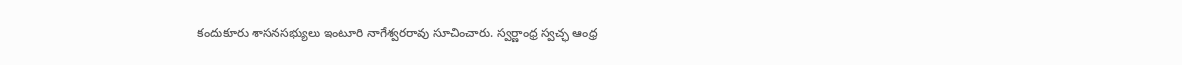కందుకూరు శాసనసభ్యులు ఇంటూరి నాగేశ్వరరావు సూచించారు. స్వర్ణాంధ్ర స్వచ్ఛ ఆంధ్ర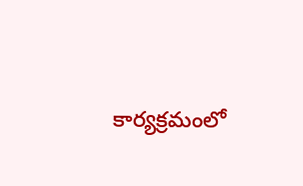కార్యక్రమంలో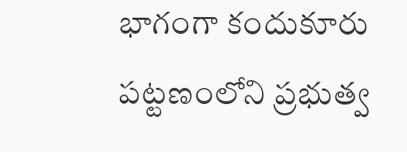భాగంగా కందుకూరు పట్టణంలోని ప్రభుత్వ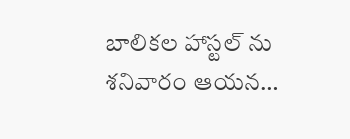బాలికల హాస్టల్ ను శనివారం ఆయన…